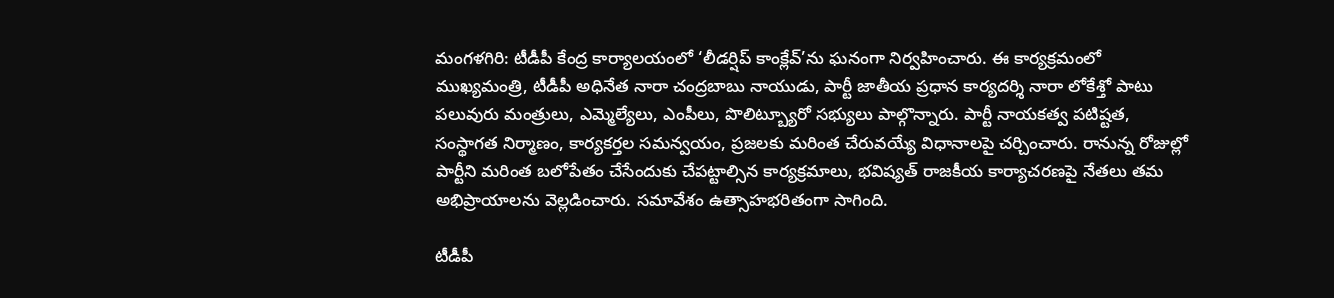మంగళగిరి: టీడీపీ కేంద్ర కార్యాలయంలో ‘లీడర్షిప్ కాంక్లేవ్’ను ఘనంగా నిర్వహించారు. ఈ కార్యక్రమంలో ముఖ్యమంత్రి, టీడీపీ అధినేత నారా చంద్రబాబు నాయుడు, పార్టీ జాతీయ ప్రధాన కార్యదర్శి నారా లోకేశ్తో పాటు పలువురు మంత్రులు, ఎమ్మెల్యేలు, ఎంపీలు, పొలిట్బ్యూరో సభ్యులు పాల్గొన్నారు. పార్టీ నాయకత్వ పటిష్టత, సంస్థాగత నిర్మాణం, కార్యకర్తల సమన్వయం, ప్రజలకు మరింత చేరువయ్యే విధానాలపై చర్చించారు. రానున్న రోజుల్లో పార్టీని మరింత బలోపేతం చేసేందుకు చేపట్టాల్సిన కార్యక్రమాలు, భవిష్యత్ రాజకీయ కార్యాచరణపై నేతలు తమ అభిప్రాయాలను వెల్లడించారు. సమావేశం ఉత్సాహభరితంగా సాగింది.

టీడీపీ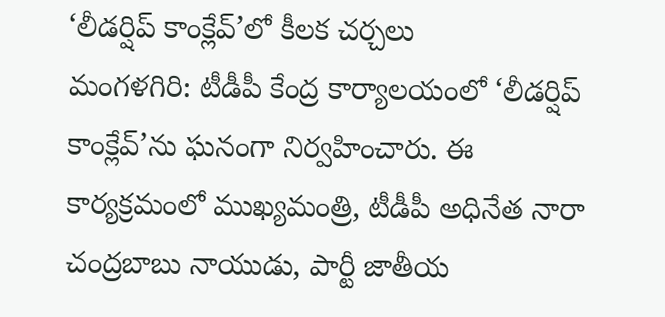‘లీడర్షిప్ కాంక్లేవ్’లో కీలక చర్చలు
మంగళగిరి: టీడీపీ కేంద్ర కార్యాలయంలో ‘లీడర్షిప్ కాంక్లేవ్’ను ఘనంగా నిర్వహించారు. ఈ కార్యక్రమంలో ముఖ్యమంత్రి, టీడీపీ అధినేత నారా చంద్రబాబు నాయుడు, పార్టీ జాతీయ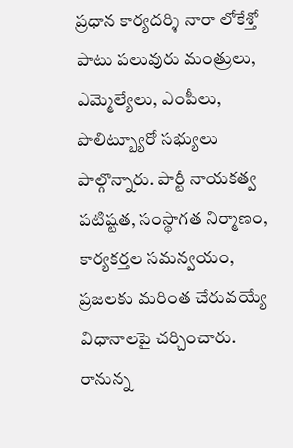ప్రధాన కార్యదర్శి నారా లోకేశ్తో పాటు పలువురు మంత్రులు, ఎమ్మెల్యేలు, ఎంపీలు, పొలిట్బ్యూరో సభ్యులు పాల్గొన్నారు. పార్టీ నాయకత్వ పటిష్టత, సంస్థాగత నిర్మాణం, కార్యకర్తల సమన్వయం, ప్రజలకు మరింత చేరువయ్యే విధానాలపై చర్చించారు. రానున్న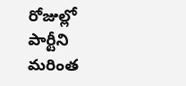రోజుల్లో పార్టీని మరింత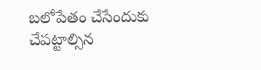బలోపేతం చేసేందుకు చేపట్టాల్సిన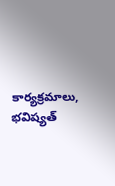కార్యక్రమాలు, భవిష్యత్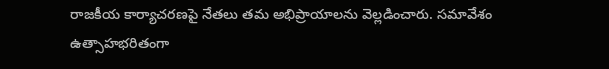రాజకీయ కార్యాచరణపై నేతలు తమ అభిప్రాయాలను వెల్లడించారు. సమావేశం ఉత్సాహభరితంగా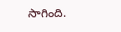సాగింది.